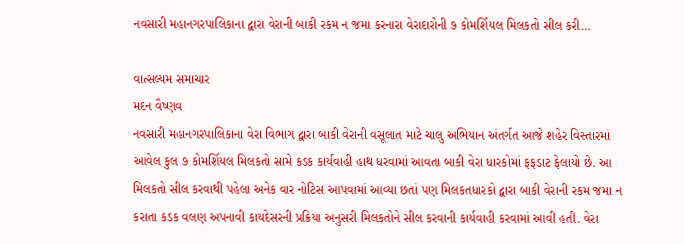નવસારી મહાનગરપાલિકાના દ્વારા વેરાની બાકી રકમ ન જમા કરનારા વેરાદારોની ૭ કોમર્શિયલ મિલકતો સીલ કરી…

વાત્સલ્યમ સમાચાર
મદન વૈષ્ણવ
નવસારી મહાનગરપાલિકાના વેરા વિભાગ દ્વારા બાકી વેરાની વસૂલાત માટે ચાલુ અભિયાન અંતર્ગત આજે શહેર વિસ્તારમાં આવેલ કુલ ૭ કોમર્શિયલ મિલકતો સામે કડક કાર્યવાહી હાથ ધરવામાં આવતા બાકી વેરા ધારકોમાં ફફડાટ ફેલાયો છે. આ મિલકતો સીલ કરવાથી પહેલા અનેક વાર નોટિસ આપવામાં આવ્યા છતાં પણ મિલકતધારકો દ્વારા બાકી વેરાની રકમ જમા ન કરાતા કડક વલણ અપનાવી કાયદેસરની પ્રક્રિયા અનુસરી મિલકતોને સીલ કરવાની કાર્યવાહી કરવામાં આવી હતી. વેરા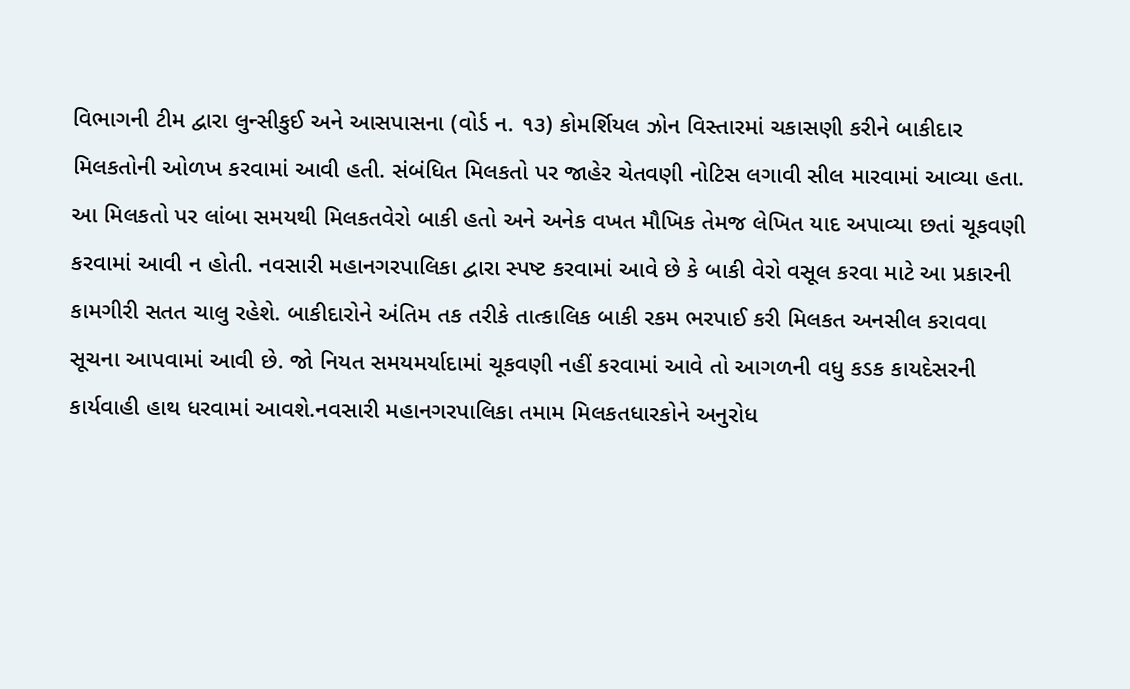વિભાગની ટીમ દ્વારા લુન્સીકુઈ અને આસપાસના (વોર્ડ ન. ૧૩) કોમર્શિયલ ઝોન વિસ્તારમાં ચકાસણી કરીને બાકીદાર મિલકતોની ઓળખ કરવામાં આવી હતી. સંબંધિત મિલકતો પર જાહેર ચેતવણી નોટિસ લગાવી સીલ મારવામાં આવ્યા હતા. આ મિલકતો પર લાંબા સમયથી મિલકતવેરો બાકી હતો અને અનેક વખત મૌખિક તેમજ લેખિત યાદ અપાવ્યા છતાં ચૂકવણી કરવામાં આવી ન હોતી. નવસારી મહાનગરપાલિકા દ્વારા સ્પષ્ટ કરવામાં આવે છે કે બાકી વેરો વસૂલ કરવા માટે આ પ્રકારની કામગીરી સતત ચાલુ રહેશે. બાકીદારોને અંતિમ તક તરીકે તાત્કાલિક બાકી રકમ ભરપાઈ કરી મિલકત અનસીલ કરાવવા સૂચના આપવામાં આવી છે. જો નિયત સમયમર્યાદામાં ચૂકવણી નહીં કરવામાં આવે તો આગળની વધુ કડક કાયદેસરની કાર્યવાહી હાથ ધરવામાં આવશે.નવસારી મહાનગરપાલિકા તમામ મિલકતધારકોને અનુરોધ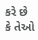કરે છે કે તેઓ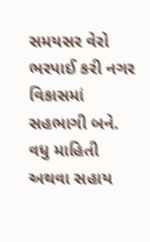સમયસર વેરો ભરપાઈ કરી નગર વિકાસમાં સહભાગી બને. વધુ માહિતી અથવા સહાય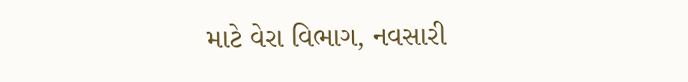માટે વેરા વિભાગ, નવસારી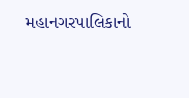મહાનગરપાલિકાનો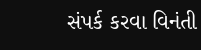સંપર્ક કરવા વિનંતી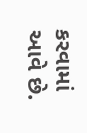કરવામાં આવે છે.